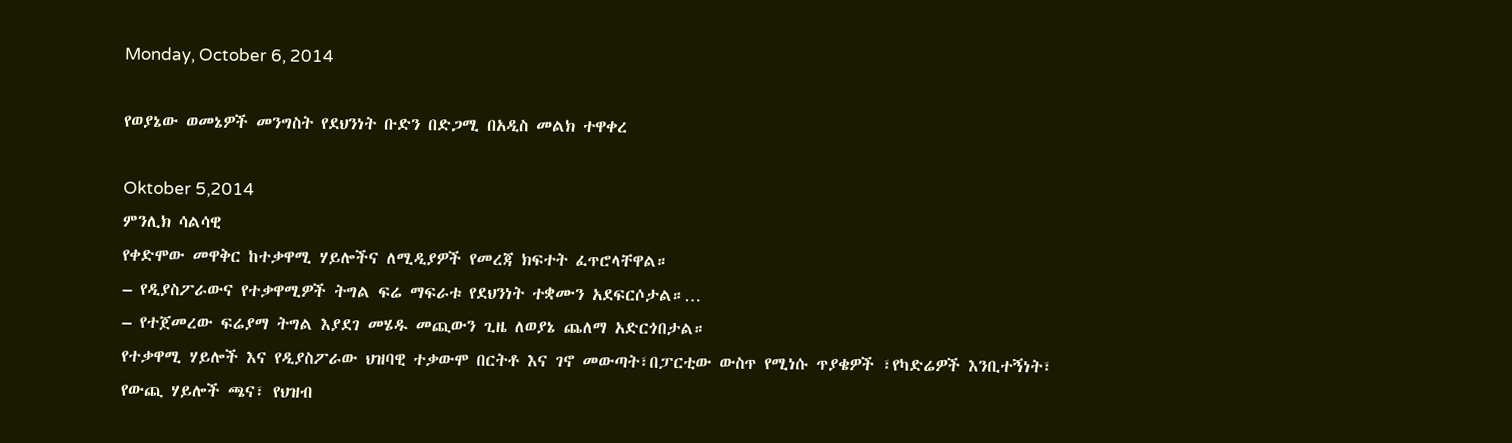Monday, October 6, 2014

የወያኔው ወመኔዎች መንግስት የደህንነት ቡድን በድጋሚ በአዲስ መልክ ተዋቀረ

Oktober 5,2014
ምንሊክ ሳልሳዊ
የቀድሞው መዋቅር ከተቃዋሚ ሃይሎችና ለሚዲያዎች የመረጃ ክፍተት ፈጥሮላቸዋል።
– የዲያስፖራውና የተቃዋሚዎች ትግል ፍሬ ማፍራቱ የደህንነት ተቋሙን አደፍርሶታል።…
– የተጀመረው ፍሬያማ ትግል እያደገ መሄዱ መጪውን ጊዜ ለወያኔ ጨለማ አድርጎበታል።
የተቃዋሚ ሃይሎች እና የዲያስፖራው ህዝባዊ ተቃውሞ በርትቶ እና ገኖ መውጣት፣በፓርቲው ውስጥ የሚነሱ ጥያቄዎች ፣የካድሬዎች እንቢተኝነት፣ የውጪ ሃይሎች ጫና፣ የህዝብ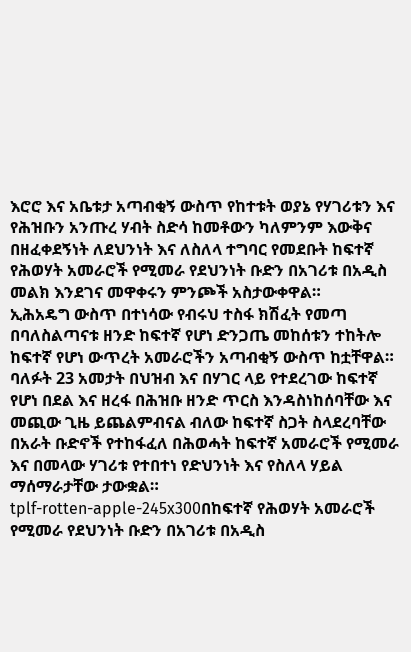እሮሮ እና አቤቱታ አጣብቂኝ ውስጥ የከተቱት ወያኔ የሃገሪቱን እና የሕዝቡን አንጡረ ሃብት ስድሳ ከመቶውን ካለምንም እውቅና በዘፈቀደኝነት ለደህንነት እና ለስለላ ተግባር የመደቡት ከፍተኛ የሕወሃት አመራሮች የሚመራ የደህንነት ቡድን በአገሪቱ በአዲስ መልክ እንደገና መዋቀሩን ምንጮች አስታውቀዋል።
ኢሕአዴግ ውስጥ በተነሳው የብሩህ ተስፋ ክሽፈት የመጣ በባለስልጣናቱ ዘንድ ከፍተኛ የሆነ ድንጋጤ መከሰቱን ተከትሎ ከፍተኛ የሆነ ውጥረት አመራሮችን አጣብቂኝ ውስጥ ከቷቸዋል። ባለፉት 23 አመታት በህዝብ እና በሃገር ላይ የተደረገው ከፍተኛ የሆነ በደል እና ዘረፋ በሕዝቡ ዘንድ ጥርስ እንዳስነከሰባቸው እና መጪው ጊዜ ይጨልምብናል ብለው ከፍተኛ ስጋት ስላደረባቸው በአራት ቡድኖች የተከፋፈለ በሕወሓት ከፍተኛ አመራሮች የሚመራ እና በመላው ሃገሪቱ የተበተነ የድህንነት እና የስለላ ሃይል ማሰማራታቸው ታውቋል።
tplf-rotten-apple-245x300በከፍተኛ የሕወሃት አመራሮች የሚመራ የደህንነት ቡድን በአገሪቱ በአዲስ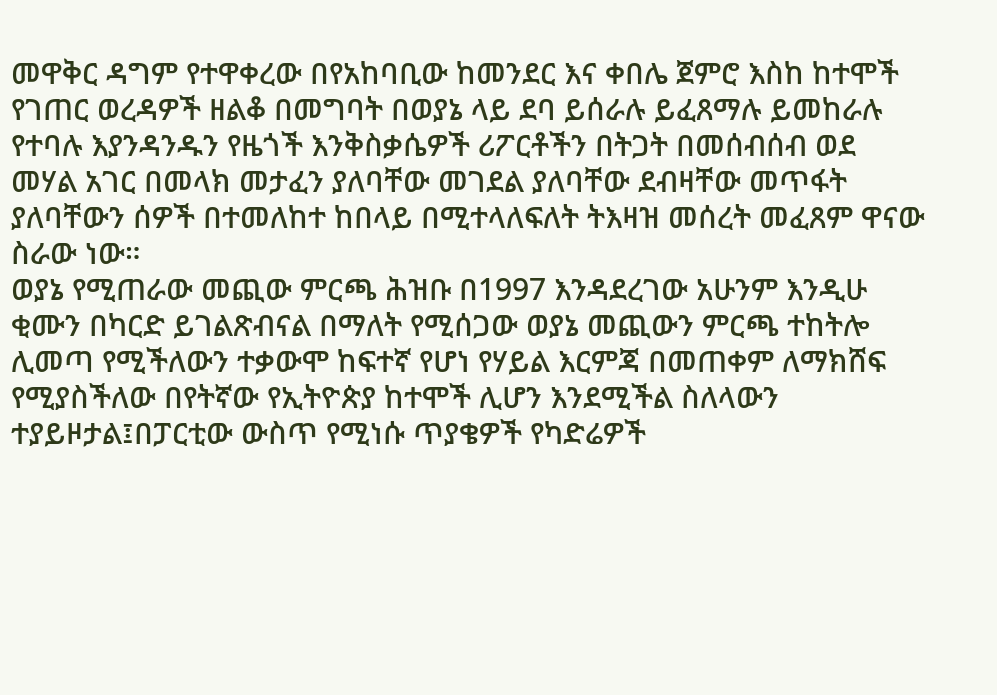መዋቅር ዳግም የተዋቀረው በየአከባቢው ከመንደር እና ቀበሌ ጀምሮ እስከ ከተሞች የገጠር ወረዳዎች ዘልቆ በመግባት በወያኔ ላይ ደባ ይሰራሉ ይፈጸማሉ ይመከራሉ የተባሉ እያንዳንዱን የዜጎች እንቅስቃሴዎች ሪፖርቶችን በትጋት በመሰብሰብ ወደ መሃል አገር በመላክ መታፈን ያለባቸው መገደል ያለባቸው ደብዛቸው መጥፋት ያለባቸውን ሰዎች በተመለከተ ከበላይ በሚተላለፍለት ትእዛዝ መሰረት መፈጸም ዋናው ስራው ነው።
ወያኔ የሚጠራው መጪው ምርጫ ሕዝቡ በ1997 እንዳደረገው አሁንም እንዲሁ ቂሙን በካርድ ይገልጽብናል በማለት የሚሰጋው ወያኔ መጪውን ምርጫ ተከትሎ ሊመጣ የሚችለውን ተቃውሞ ከፍተኛ የሆነ የሃይል እርምጃ በመጠቀም ለማክሸፍ የሚያስችለው በየትኛው የኢትዮጵያ ከተሞች ሊሆን እንደሚችል ስለላውን ተያይዞታል፤በፓርቲው ውስጥ የሚነሱ ጥያቄዎች የካድሬዎች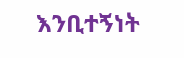እንቢተኝነት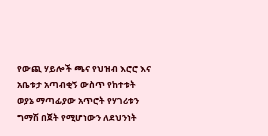የውጪ ሃይሎች ጫና የህዝብ እሮሮ እና አቤቱታ አጣብቂኝ ውስጥ የከተቱት ወያኔ ማጣፊያው አጥሮት የሃገሪቱን ግማሽ በጀት የሚሆነውን ለደህንነት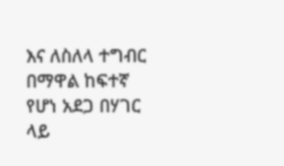እና ለስለላ ተግብር በማዋል ከፍተኛ የሆነ አደጋ በሃገር ላይ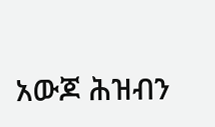አውጆ ሕዝብን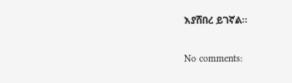እያሸበረ ይገኛል።

No comments: